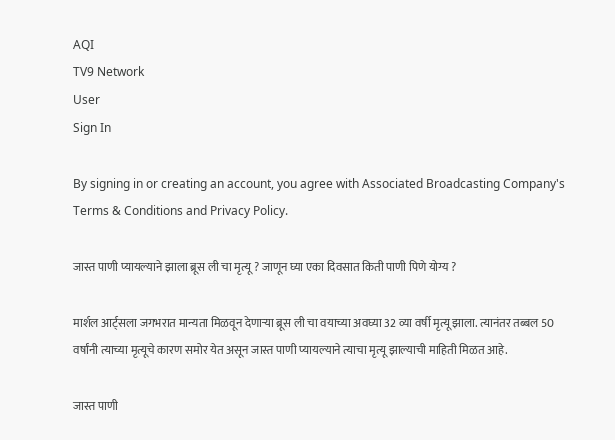AQI
TV9 Network
User
Sign In

By signing in or creating an account, you agree with Associated Broadcasting Company's Terms & Conditions and Privacy Policy.

जास्त पाणी प्यायल्याने झाला ब्रूस ली चा मृत्यू ? जाणून घ्या एका दिवसात किती पाणी पिणे योग्य ?

मार्शल आर्ट्सला जगभरात मान्यता मिळवून देणाऱ्या ब्रूस ली चा वयाच्या अवघ्या 32 व्या वर्षी मृत्यू झाला. त्यानंतर तब्बल 50 वर्षांनी त्याच्या मृत्यूचे कारण समोर येत असून जास्त पाणी प्यायल्याने त्याचा मृत्यू झाल्याची माहिती मिळत आहे.

जास्त पाणी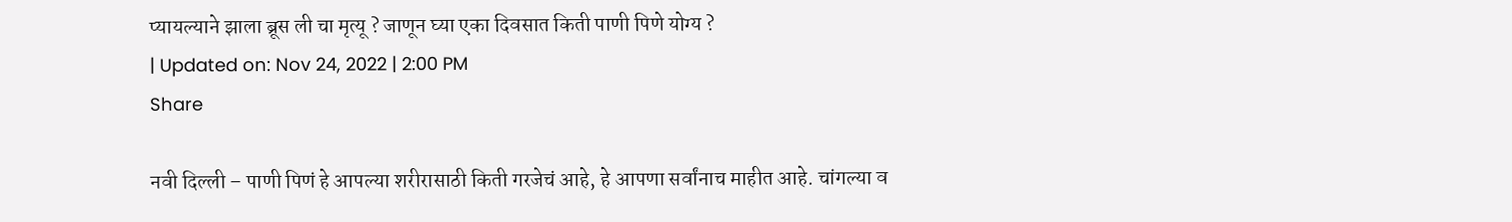प्यायल्याने झाला ब्रूस ली चा मृत्यू ? जाणून घ्या एका दिवसात किती पाणी पिणे योग्य ?
| Updated on: Nov 24, 2022 | 2:00 PM
Share

नवी दिल्ली – पाणी पिणं हे आपल्या शरीरासाठी किती गरजेचं आहे, हे आपणा सर्वांनाच माहीत आहे. चांगल्या व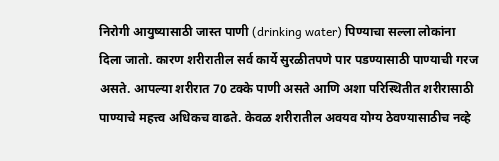निरोगी आयुष्यासाठी जास्त पाणी (drinking water) पिण्याचा सल्ला लोकांना दिला जातो. कारण शरीरातील सर्व कार्ये सुरळीतपणे पार पडण्यासाठी पाण्याची गरज असते. आपल्या शरीरात 70 टक्के पाणी असते आणि अशा परिस्थितीत शरीरासाठी पाण्याचे महत्त्व अधिकच वाढते. केवळ शरीरातील अवयव योग्य ठेवण्यासाठीच नव्हे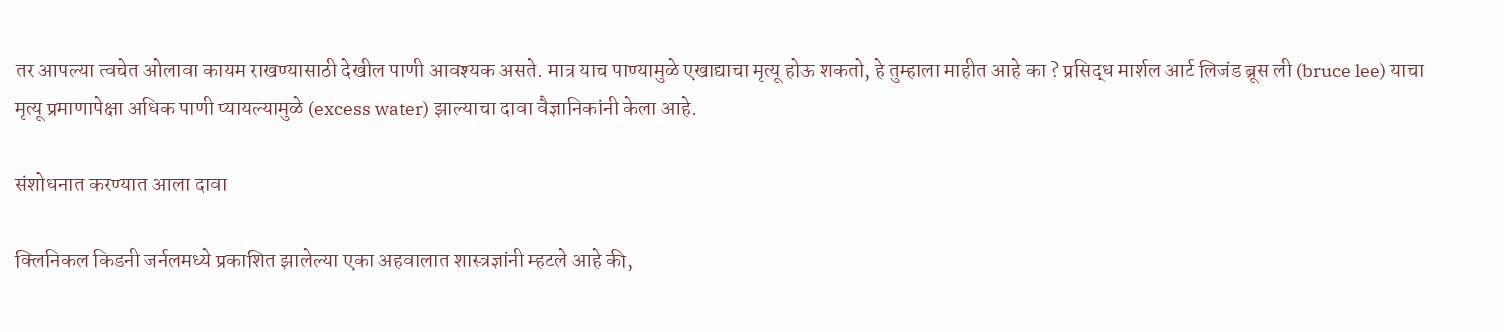तर आपल्या त्वचेत ओलावा कायम राखण्यासाठी देखील पाणी आवश्यक असते. मात्र याच पाण्यामुळे एखाद्याचा मृत्यू होऊ शकतो, हे तुम्हाला माहीत आहे का ? प्रसिद्ध मार्शल आर्ट लिजंड ब्रूस ली (bruce lee) याचा मृत्यू प्रमाणापेक्षा अधिक पाणी प्यायल्यामुळे (excess water) झाल्याचा दावा वैज्ञानिकांनी केला आहे.

संशोधनात करण्यात आला दावा

क्लिनिकल किडनी जर्नलमध्ये प्रकाशित झालेल्या एका अहवालात शास्त्रज्ञांनी म्हटले आहे की,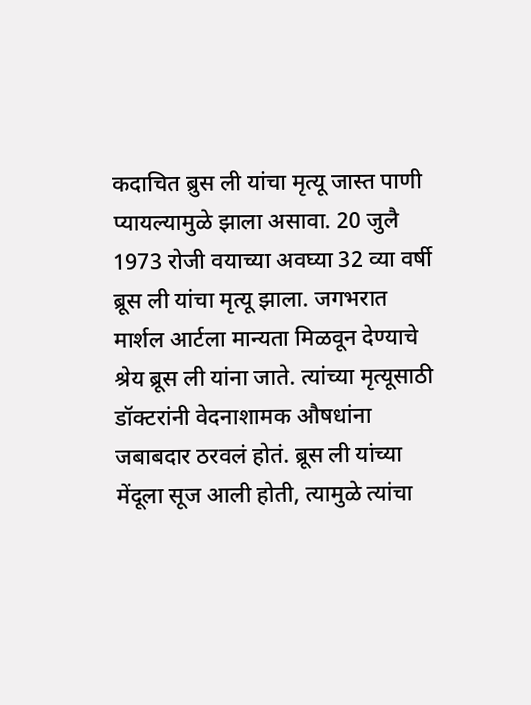कदाचित ब्रुस ली यांचा मृत्यू जास्त पाणी प्यायल्यामुळे झाला असावा. 20 जुलै 1973 रोजी वयाच्या अवघ्या 32 व्या वर्षी ब्रूस ली यांचा मृत्यू झाला. जगभरात मार्शल आर्टला मान्यता मिळवून देण्याचे श्रेय ब्रूस ली यांना जाते. त्यांच्या मृत्यूसाठी डॉक्टरांनी वेदनाशामक औषधांना जबाबदार ठरवलं होतं. ब्रूस ली यांच्या मेंदूला सूज आली होती, त्यामुळे त्यांचा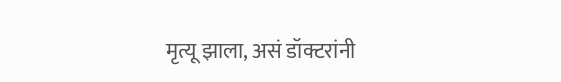मृत्यू झाला, असं डॉक्टरांनी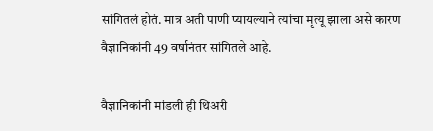सांगितलं होतं. मात्र अती पाणी प्यायल्याने त्यांचा मृत्यू झाला असे कारण वैज्ञानिकांनी 49 वर्षानंतर सांगितले आहे.

वैज्ञानिकांनी मांडली ही थिअरी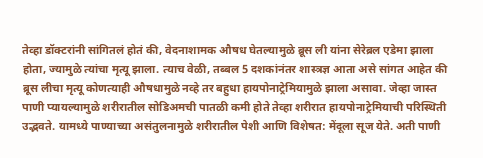तेव्हा डॉक्टरांनी सांगितलं होतं की, वेदनाशामक औषध घेतल्यामुळे ब्रूस ली यांना सेरेब्रल एडेमा झाला होता, ज्यामुळे त्यांचा मृत्यू झाला. त्याच वेळी, तब्बल 5 दशकांनंतर शास्त्रज्ञ आता असे सांगत आहेत की ब्रूस लीचा मृत्यू कोणत्याही औषधामुळे नव्हे तर बहुधा हायपोनाट्रेमियामुळे झाला असावा. जेव्हा जास्त पाणी प्यायल्यामुळे शरीरातील सोडिअमची पातळी कमी होते तेव्हा शरीरात हायपोनाट्रेमियाची परिस्थिती उद्भवते. यामध्ये पाण्याच्या असंतुलनामुळे शरीरातील पेशी आणि विशेषत: मेंदूला सूज येते. अती पाणी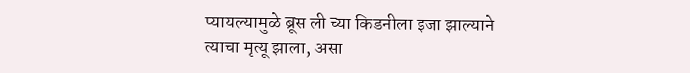प्यायल्यामुळे ब्रूस ली च्या किडनीला इजा झाल्याने त्याचा मृत्यू झाला, असा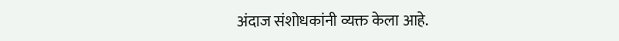अंदाज संशोधकांनी व्यक्त केला आहे.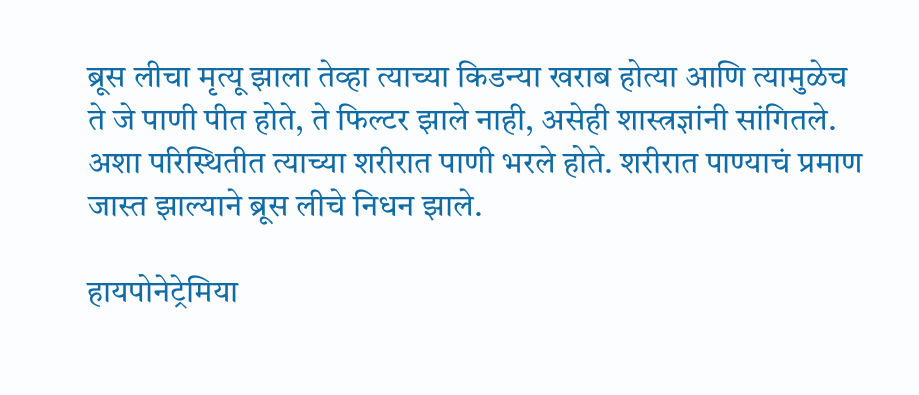ब्रूस लीचा मृत्यू झाला तेव्हा त्याच्या किडन्या खराब होत्या आणि त्यामुळेच ते जे पाणी पीत होते, ते फिल्टर झाले नाही, असेही शास्त्रज्ञांनी सांगितले. अशा परिस्थितीत त्याच्या शरीरात पाणी भरले होते. शरीरात पाण्याचं प्रमाण जास्त झाल्याने ब्रूस लीचे निधन झाले.

हायपोनेट्रेमिया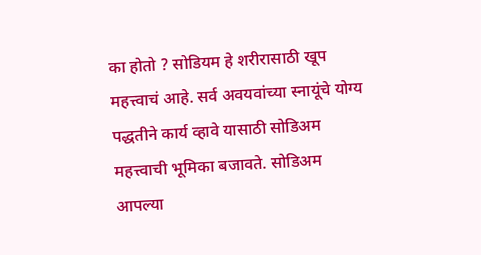का होतो ? सोडियम हे शरीरासाठी खूप महत्त्वाचं आहे. सर्व अवयवांच्या स्नायूंचे योग्य पद्धतीने कार्य व्हावे यासाठी सोडिअम महत्त्वाची भूमिका बजावते. सोडिअम आपल्या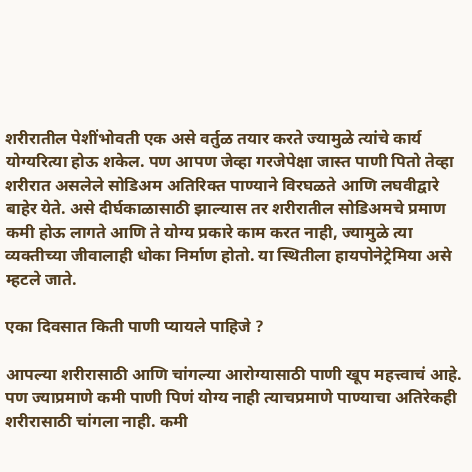शरीरातील पेशींभोवती एक असे वर्तुळ तयार करते ज्यामुळे त्यांचे कार्य योग्यरित्या होऊ शकेल. पण आपण जेव्हा गरजेपेक्षा जास्त पाणी पितो तेव्हा शरीरात असलेले सोडिअम अतिरिक्त पाण्याने विरघळते आणि लघवीद्वारे बाहेर येते. असे दीर्घकाळासाठी झाल्यास तर शरीरातील सोडिअमचे प्रमाण कमी होऊ लागते आणि ते योग्य प्रकारे काम करत नाही, ज्यामुळे त्या व्यक्तीच्या जीवालाही धोका निर्माण होतो. या स्थितीला हायपोनेट्रेमिया असे म्हटले जाते.

एका दिवसात किती पाणी प्यायले पाहिजे ?

आपल्या शरीरासाठी आणि चांगल्या आरोग्यासाठी पाणी खूप महत्त्वाचं आहे. पण ज्याप्रमाणे कमी पाणी पिणं योग्य नाही त्याचप्रमाणे पाण्याचा अतिरेकही शरीरासाठी चांगला नाही. कमी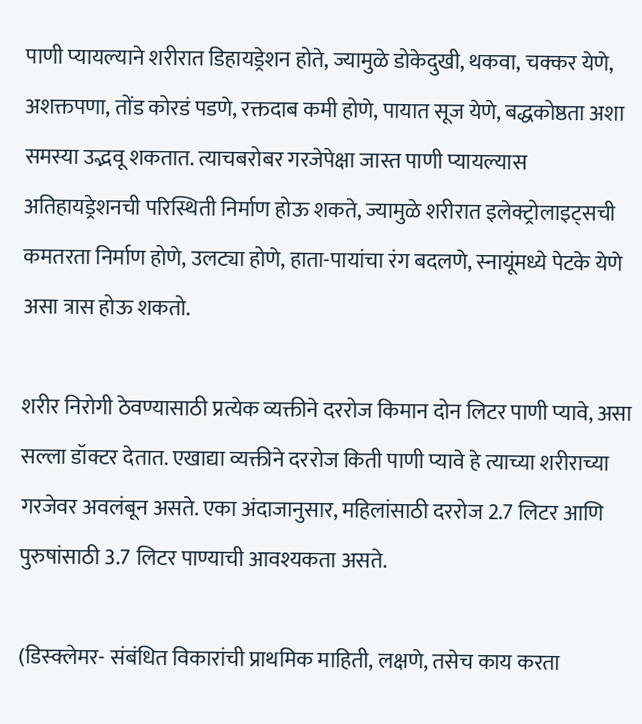पाणी प्यायल्याने शरीरात डिहायड्रेशन होते, ज्यामुळे डोकेदुखी, थकवा, चक्कर येणे, अशक्तपणा, तोंड कोरडं पडणे, रक्तदाब कमी होणे, पायात सूज येणे, बद्धकोष्ठता अशा समस्या उद्भवू शकतात. त्याचबरोबर गरजेपेक्षा जास्त पाणी प्यायल्यास अतिहायड्रेशनची परिस्थिती निर्माण होऊ शकते, ज्यामुळे शरीरात इलेक्ट्रोलाइट्सची कमतरता निर्माण होणे, उलट्या होणे, हाता-पायांचा रंग बदलणे, स्नायूंमध्ये पेटके येणे असा त्रास होऊ शकतो.

शरीर निरोगी ठेवण्यासाठी प्रत्येक व्यक्तीने दररोज किमान दोन लिटर पाणी प्यावे, असा सल्ला डॉक्टर देतात. एखाद्या व्यक्तीने दररोज किती पाणी प्यावे हे त्याच्या शरीराच्या गरजेवर अवलंबून असते. एका अंदाजानुसार, महिलांसाठी दररोज 2.7 लिटर आणि पुरुषांसाठी 3.7 लिटर पाण्याची आवश्यकता असते.

(डिस्क्लेमर- संबंधित विकारांची प्राथमिक माहिती, लक्षणे, तसेच काय करता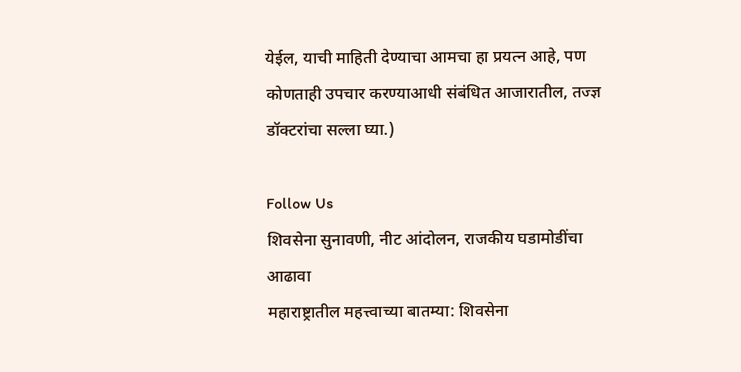येईल, याची माहिती देण्याचा आमचा हा प्रयत्न आहे, पण कोणताही उपचार करण्याआधी संबंधित आजारातील, तज्ज्ञ डॉक्टरांचा सल्ला घ्या.)

Follow Us
शिवसेना सुनावणी, नीट आंदोलन, राजकीय घडामोडींचा आढावा
महाराष्ट्रातील महत्त्वाच्या बातम्या: शिवसेना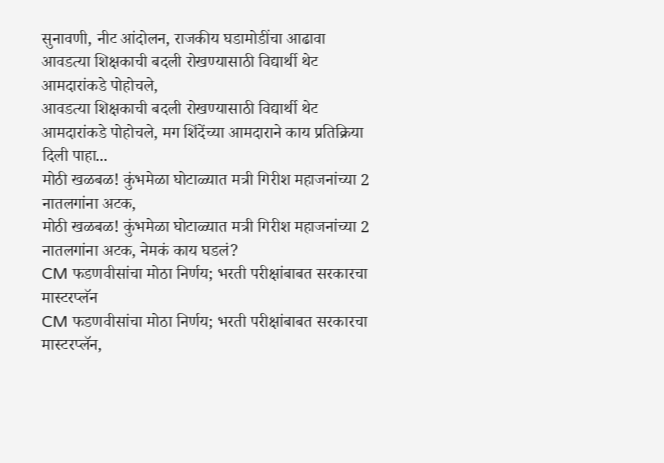सुनावणी, नीट आंदोलन, राजकीय घडामोडींचा आढावा
आवडत्या शिक्षकाची बदली रोखण्यासाठी विद्यार्थी थेट आमदारांकडे पोहोचले,
आवडत्या शिक्षकाची बदली रोखण्यासाठी विद्यार्थी थेट आमदारांकडे पोहोचले, मग शिंदेंच्या आमदाराने काय प्रतिक्रिया दिली पाहा...
मोठी खळबळ! कुंभमेळा घोटाळ्यात मत्री गिरीश महाजनांच्या 2 नातलगांना अटक,
मोठी खळबळ! कुंभमेळा घोटाळ्यात मत्री गिरीश महाजनांच्या 2 नातलगांना अटक, नेमकं काय घडलं?
CM फडणवीसांचा मोठा निर्णय; भरती परीक्षांबाबत सरकारचा मास्टरप्लॅन
CM फडणवीसांचा मोठा निर्णय; भरती परीक्षांबाबत सरकारचा मास्टरप्लॅन,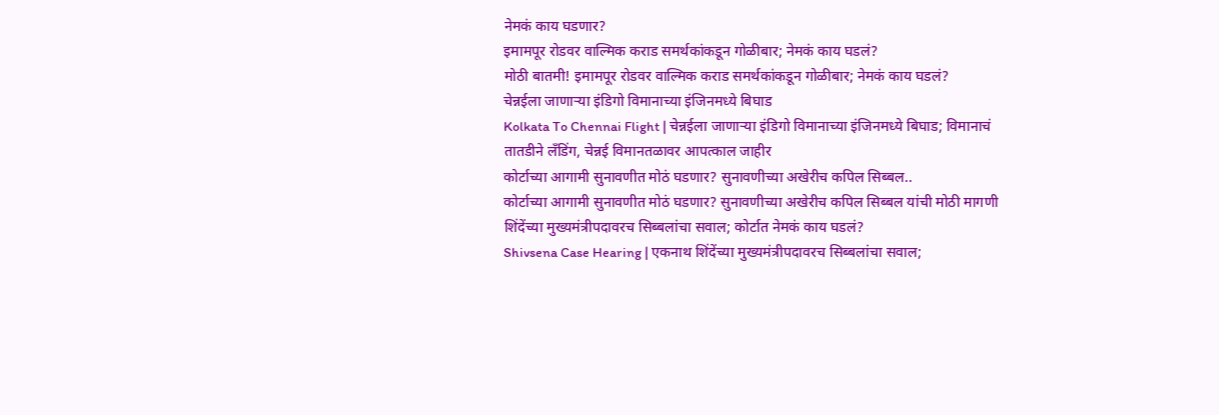नेमकं काय घडणार?
इमामपूर रोडवर वाल्मिक कराड समर्थकांकडून गोळीबार; नेमकं काय घडलं?
मोठी बातमी! इमामपूर रोडवर वाल्मिक कराड समर्थकांकडून गोळीबार; नेमकं काय घडलं?
चेन्नईला जाणाऱ्या इंडिगो विमानाच्या इंजिनमध्ये बिघाड
Kolkata To Chennai Flight | चेन्नईला जाणाऱ्या इंडिगो विमानाच्या इंजिनमध्ये बिघाड; विमानाचं तातडीने लँडिंग, चेन्नई विमानतळावर आपत्काल जाहीर
कोर्टाच्या आगामी सुनावणीत मोठं घडणार? सुनावणीच्या अखेरीच कपिल सिब्बल..
कोर्टाच्या आगामी सुनावणीत मोठं घडणार? सुनावणीच्या अखेरीच कपिल सिब्बल यांची मोठी मागणी
शिंदेंच्या मुख्यमंत्रीपदावरच सिब्बलांचा सवाल; कोर्टात नेमकं काय घडलं?
Shivsena Case Hearing | एकनाथ शिंदेंच्या मुख्यमंत्रीपदावरच सिब्बलांचा सवाल;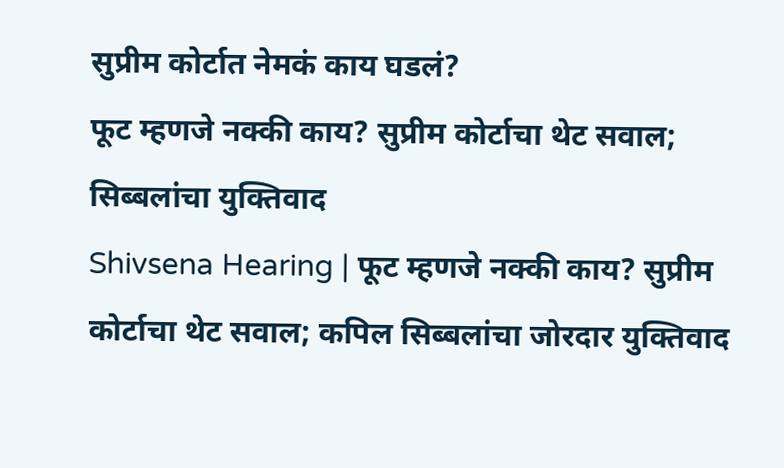सुप्रीम कोर्टात नेमकं काय घडलं?
फूट म्हणजे नक्की काय? सुप्रीम कोर्टाचा थेट सवाल; सिब्बलांचा युक्तिवाद
Shivsena Hearing | फूट म्हणजे नक्की काय? सुप्रीम कोर्टाचा थेट सवाल; कपिल सिब्बलांचा जोरदार युक्तिवाद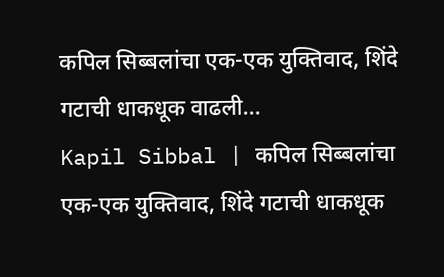कपिल सिब्बलांचा एक-एक युक्तिवाद, शिंदे गटाची धाकधूक वाढली...
Kapil Sibbal | कपिल सिब्बलांचा एक-एक युक्तिवाद, शिंदे गटाची धाकधूक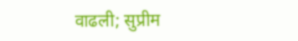वाढली; सुप्रीम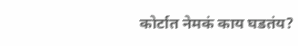कोर्टात नेमकं काय घडतंय?